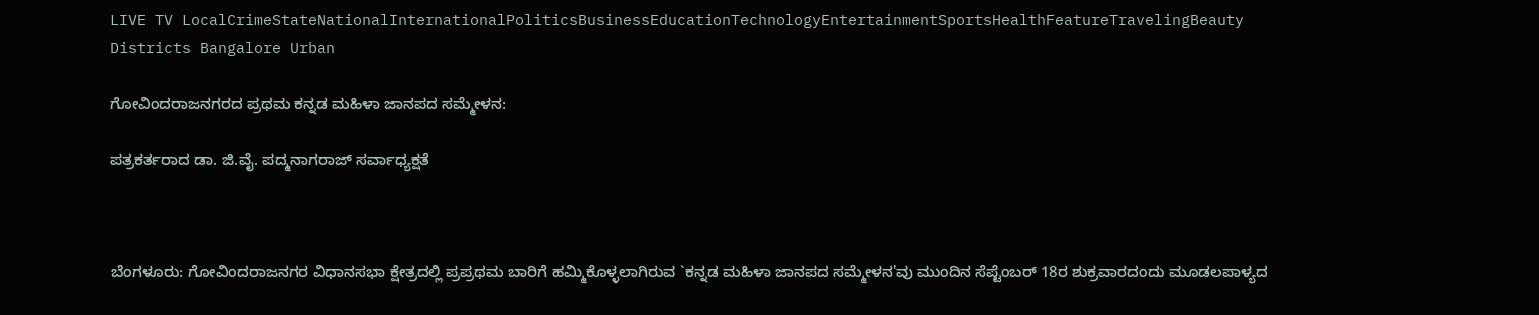LIVE TV LocalCrimeStateNationalInternationalPoliticsBusinessEducationTechnologyEntertainmentSportsHealthFeatureTravelingBeauty
Districts Bangalore Urban

ಗೋವಿಂದರಾಜನಗರದ ಪ್ರಥಮ ಕನ್ನಡ ಮಹಿಳಾ ಜಾನಪದ ಸಮ್ಮೇಳನ:

ಪತ್ರಕರ್ತರಾದ ಡಾ. ಜಿ.ವೈ. ಪದ್ಮನಾಗರಾಜ್ ಸರ್ವಾಧ್ಯಕ್ಷತೆ



ಬೆಂಗಳೂರು: ಗೋವಿಂದರಾಜನಗರ ವಿಧಾನಸಭಾ ಕ್ಷೇತ್ರದಲ್ಲಿ ಪ್ರಪ್ರಥಮ ಬಾರಿಗೆ ಹಮ್ಮಿಕೊಳ್ಳಲಾಗಿರುವ `ಕನ್ನಡ ಮಹಿಳಾ ಜಾನಪದ ಸಮ್ಮೇಳನ'ವು ಮುಂದಿನ ಸೆಪ್ಟೆಂಬರ್ 18ರ ಶುಕ್ರವಾರದಂದು ಮೂಡಲಪಾಳ್ಯದ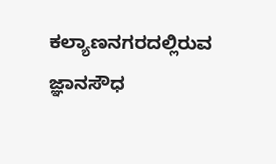ಕಲ್ಯಾಣನಗರದಲ್ಲಿರುವ ಜ್ಞಾನಸೌಧ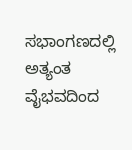ಸಭಾಂಗಣದಲ್ಲಿ ಅತ್ಯಂತ ವೈಭವದಿಂದ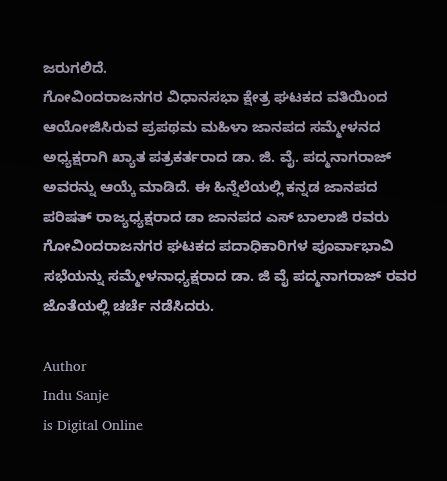ಜರುಗಲಿದೆ.
ಗೋವಿಂದರಾಜನಗರ ವಿಧಾನಸಭಾ ಕ್ಷೇತ್ರ ಘಟಕದ ವತಿಯಿಂದ ಆಯೋಜಿಸಿರುವ ಪ್ರಪಥಮ ಮಹಿಳಾ ಜಾನಪದ ಸಮ್ಮೇಳನದ ಅಧ್ಯಕ್ಷರಾಗಿ ಖ್ಯಾತ ಪತ್ರಕರ್ತರಾದ ಡಾ. ಜಿ. ವೈ. ಪದ್ಮನಾಗರಾಜ್ ಅವರನ್ನು ಆಯ್ಕೆ ಮಾಡಿದೆ. ಈ ಹಿನ್ನೆಲೆಯಲ್ಲಿ ಕನ್ನಡ ಜಾನಪದ ಪರಿಷತ್ ರಾಜ್ಯಧ್ಯಕ್ಷರಾದ ಡಾ ಜಾನಪದ ಎಸ್ ಬಾಲಾಜಿ ರವರು ಗೋವಿಂದರಾಜನಗರ ಘಟಕದ ಪದಾಧಿಕಾರಿಗಳ ಪೂರ್ವಾಭಾವಿ ಸಭೆಯನ್ನು ಸಮ್ಮೇಳನಾಧ್ಯಕ್ಷರಾದ ಡಾ. ಜಿ ವೈ ಪದ್ಮನಾಗರಾಜ್ ರವರ ಜೊತೆಯಲ್ಲಿ ಚರ್ಚೆ ನಡೆಸಿದರು.

Author
Indu Sanje
is Digital Online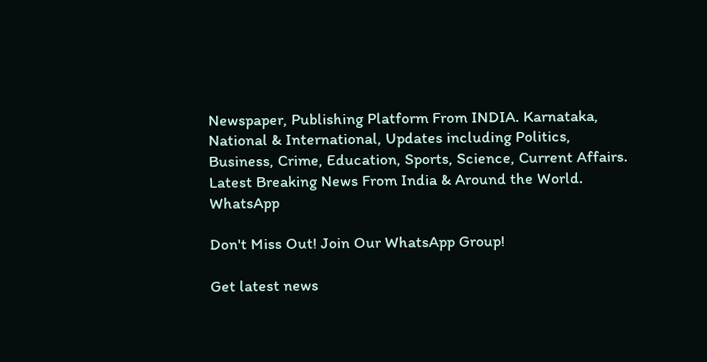Newspaper, Publishing Platform From INDIA. Karnataka, National & International, Updates including Politics, Business, Crime, Education, Sports, Science, Current Affairs. Latest Breaking News From India & Around the World.
WhatsApp

Don't Miss Out! Join Our WhatsApp Group!

Get latest news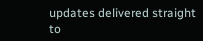updates delivered straight to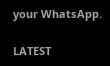your WhatsApp.

LATEST